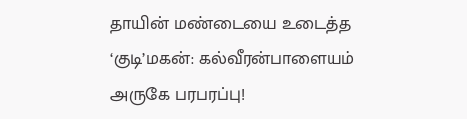தாயின் மண்டையை உடைத்த ‘குடி’மகன்: கல்வீரன்பாளையம் அருகே பரபரப்பு!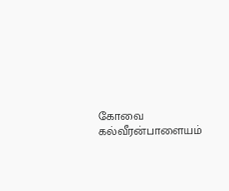கோவை கல்வீரன்பாளையம்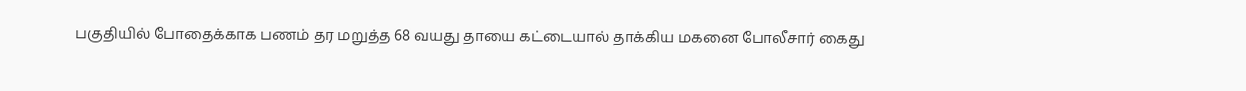பகுதியில் போதைக்காக பணம் தர மறுத்த 68 வயது தாயை கட்டையால் தாக்கிய மகனை போலீசார் கைது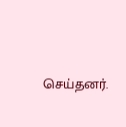செய்தனர்.